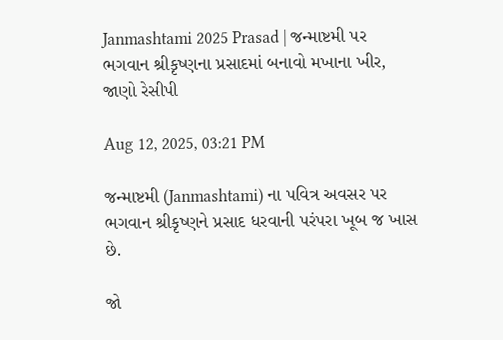Janmashtami 2025 Prasad | જન્માષ્ટમી પર ભગવાન શ્રીકૃષ્ણના પ્રસાદમાં બનાવો મખાના ખીર, જાણો રેસીપી

Aug 12, 2025, 03:21 PM

જન્માષ્ટમી (Janmashtami) ના પવિત્ર અવસર પર ભગવાન શ્રીકૃષ્ણને પ્રસાદ ધરવાની પરંપરા ખૂબ જ ખાસ છે.

જો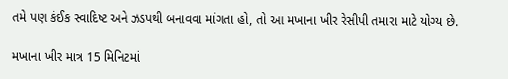તમે પણ કંઈક સ્વાદિષ્ટ અને ઝડપથી બનાવવા માંગતા હો, તો આ મખાના ખીર રેસીપી તમારા માટે યોગ્ય છે.

મખાના ખીર માત્ર 15 મિનિટમાં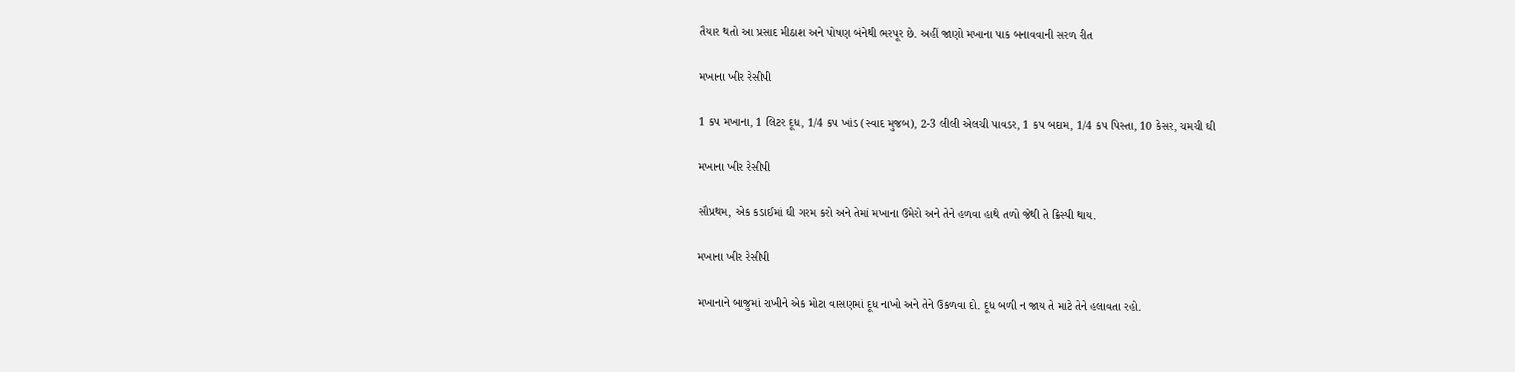તૈયાર થતો આ પ્રસાદ મીઠાશ અને પોષણ બંનેથી ભરપૂર છે. અહીં જાણો મખાના પાક બનાવવાની સરળ રીત

મખાના ખીર રેસીપી

1 કપ મખાના, 1 લિટર દૂધ, 1/4 કપ ખાંડ (સ્વાદ મુજબ), 2-3 લીલી એલચી પાવડર, 1 કપ બદામ, 1/4 કપ પિસ્તા, 10 કેસર, ચમચી ઘી

મખાના ખીર રેસીપી

સૌપ્રથમ, એક કડાઈમાં ઘી ગરમ કરો અને તેમાં મખાના ઉમેરો અને તેને હળવા હાથે તળો જેથી તે ક્રિસ્પી થાય.

મખાના ખીર રેસીપી

મખાનાને બાજુમાં રાખીને એક મોટા વાસણમાં દૂધ નાખો અને તેને ઉકળવા દો. દૂધ બળી ન જાય તે માટે તેને હલાવતા રહો.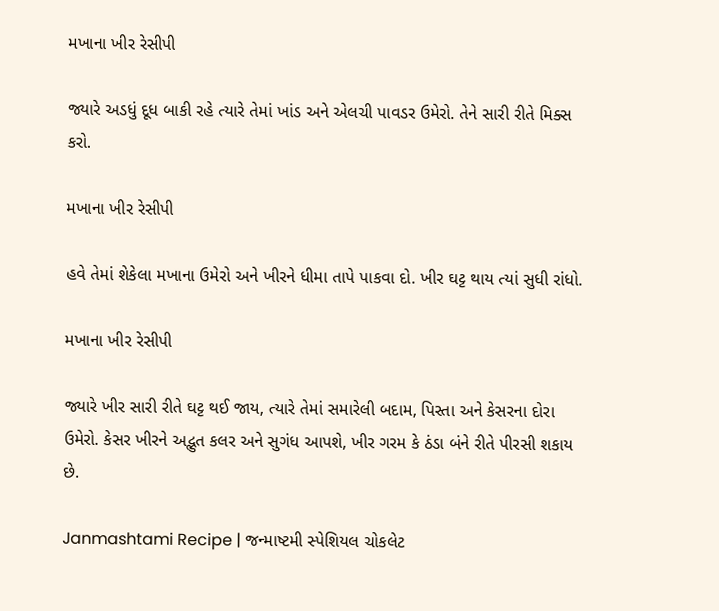મખાના ખીર રેસીપી

જ્યારે અડધું દૂધ બાકી રહે ત્યારે તેમાં ખાંડ અને એલચી પાવડર ઉમેરો. તેને સારી રીતે મિક્સ કરો.

મખાના ખીર રેસીપી

હવે તેમાં શેકેલા મખાના ઉમેરો અને ખીરને ધીમા તાપે પાકવા દો. ખીર ઘટ્ટ થાય ત્યાં સુધી રાંધો.

મખાના ખીર રેસીપી

જ્યારે ખીર સારી રીતે ઘટ્ટ થઈ જાય, ત્યારે તેમાં સમારેલી બદામ, પિસ્તા અને કેસરના દોરા ઉમેરો. કેસર ખીરને અદ્ભુત કલર અને સુગંધ આપશે, ખીર ગરમ કે ઠંડા બંને રીતે પીરસી શકાય છે.

Janmashtami Recipe | જન્માષ્ટમી સ્પેશિયલ ચોકલેટ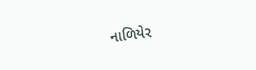નાળિયેર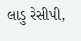લાડુ રેસીપી,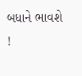બધાને ભાવશે !